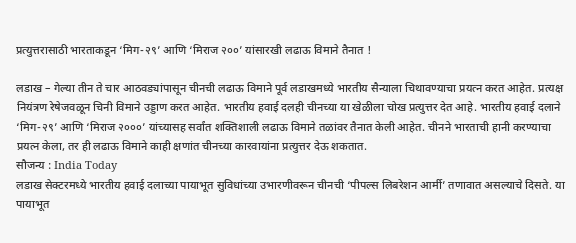प्रत्युत्तरासाठी भारताकडून ‘मिग-२९’ आणि ‘मिराज २००’ यांसारखी लढाऊ विमाने तैनात !

लडाख – गेल्या तीन ते चार आठवड्यांपासून चीनची लढाऊ विमाने पूर्व लडाखमध्ये भारतीय सैन्याला चिथावण्याचा प्रयत्न करत आहेत. प्रत्यक्ष नियंत्रण रेषेजवळून चिनी विमाने उड्डाण करत आहेत. भारतीय हवाई दलही चीनच्या या खेळीला चोख प्रत्युत्तर देत आहे. भारतीय हवाई दलाने ‘मिग-२९’ आणि ‘मिराज २०००’ यांच्यासह सर्वांत शक्तिशाली लढाऊ विमाने तळांवर तैनात केली आहेत. चीनने भारताची हानी करण्याचा प्रयत्न केला, तर ही लढाऊ विमाने काही क्षणांत चीनच्या कारवायांना प्रत्युत्तर देऊ शकतात.
सौजन्य : India Today
लडाख सेक्टरमध्ये भारतीय हवाई दलाच्या पायाभूत सुविधांच्या उभारणीवरून चीनची ‘पीपल्स लिबरेशन आर्मी’ तणावात असल्याचे दिसते. या पायाभूत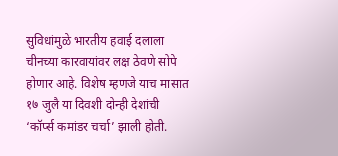सुविधांमुळे भारतीय हवाई दलाला चीनच्या कारवायांवर लक्ष ठेवणे सोपे होणार आहे. विशेष म्हणजे याच मासात १७ जुलै या दिवशी दोन्ही देशांची ‘कॉर्प्स कमांडर चर्चा’ झाली होती.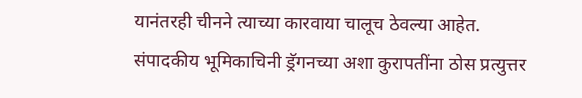यानंतरही चीनने त्याच्या कारवाया चालूच ठेवल्या आहेत.
संपादकीय भूमिकाचिनी ड्रॅगनच्या अशा कुरापतींना ठोस प्रत्युत्तर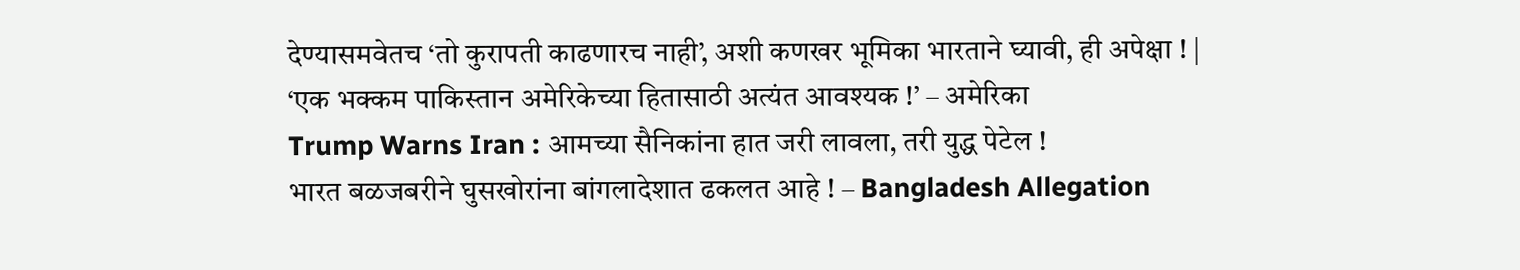देण्यासमवेतच ‘तो कुरापती काढणारच नाही’, अशी कणखर भूमिका भारताने घ्यावी, ही अपेक्षा ! |
‘एक भक्कम पाकिस्तान अमेरिकेच्या हितासाठी अत्यंत आवश्यक !’ – अमेरिका
Trump Warns Iran : आमच्या सैनिकांना हात जरी लावला, तरी युद्ध पेटेल !
भारत बळजबरीने घुसखोरांना बांगलादेशात ढकलत आहे ! – Bangladesh Allegation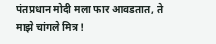पंतप्रधान मोदी मला फार आवडतात, ते माझे चांगले मित्र !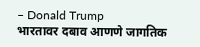– Donald Trump
भारतावर दबाव आणणे जागतिक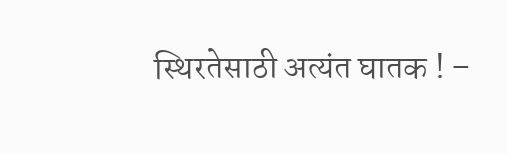स्थिरतेसाठी अत्यंत घातक ! –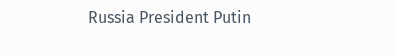Russia President Putin